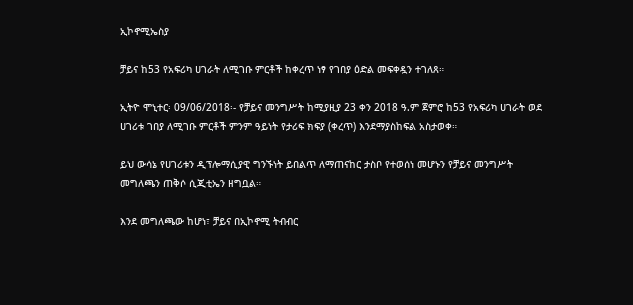ኢኮኖሚኤስያ

ቻይና ከ53 የአፍሪካ ሀገራት ለሚገቡ ምርቶች ከቀረጥ ነፃ የገበያ ዕድል መፍቀዷን ተገለጸ።

ኢትዮ ሞኒተር፡ 09/06/2018፡- የቻይና መንግሥት ከሚያዚያ 23 ቀን 2018 ዓ.ም ጀምሮ ከ53 የአፍሪካ ሀገራት ወደ ሀገሪቱ ገበያ ለሚገቡ ምርቶች ምንም ዓይነት የታሪፍ ክፍያ (ቀረጥ) እንደማያስከፍል አስታወቀ።

ይህ ውሳኔ የሀገሪቱን ዲፕሎማሲያዊ ግንኙነት ይበልጥ ለማጠናከር ታስቦ የተወሰነ መሆኑን የቻይና መንግሥት መግለጫን ጠቅሶ ሲጂቲኤን ዘግቧል።

እንደ መግለጫው ከሆነ፣ ቻይና በኢኮኖሚ ትብብር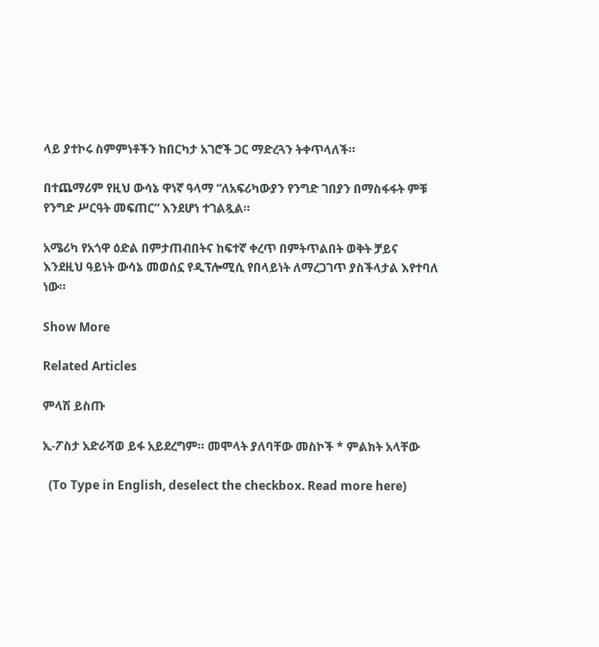ላይ ያተኮሩ ስምምነቶችን ከበርካታ አገሮች ጋር ማድረጓን ትቀጥላለች።

በተጨማሪም የዚህ ውሳኔ ዋነኛ ዓላማ “ለአፍሪካውያን የንግድ ገበያን በማስፋፋት ምቹ የንግድ ሥርዓት መፍጠር” እንደሆነ ተገልጿል።

አሜሪካ የአጎዋ ዕድል በምታጠብበትና ከፍተኛ ቀረጥ በምትጥልበት ወቅት ቻይና እንደዚህ ዓይነት ውሳኔ መወሰኗ የዲፕሎሚሲ የበላይነት ለማረጋገጥ ያስችላታል እየተባለ ነው።

Show More

Related Articles

ምላሽ ይስጡ

ኢ-ፖስታ አድራሻወ ይፋ አይደረግም። መሞላት ያለባቸው መስኮች * ምልክት አላቸው

  (To Type in English, deselect the checkbox. Read more here)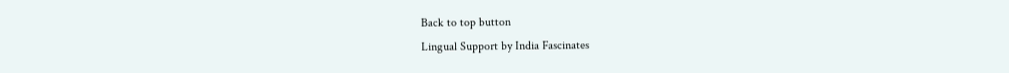Back to top button
Lingual Support by India Fascinates